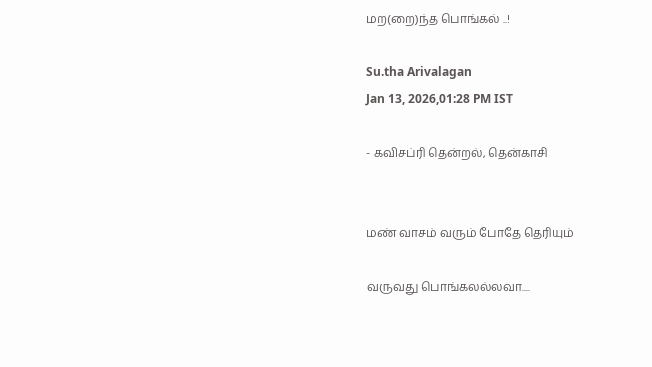மற(றை)ந்த பொங்கல் ..!

Su.tha Arivalagan
Jan 13, 2026,01:28 PM IST

- கவிசப்ரி தென்றல், தென்காசி


மண் வாசம் வரும் போதே தெரியும்

வருவது பொங்கலல்லவா....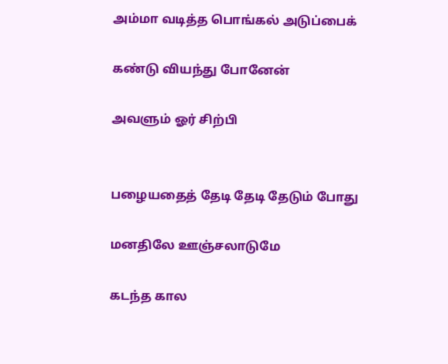அம்மா வடித்த பொங்கல் அடுப்பைக்

கண்டு வியந்து போனேன்

அவளும் ஓர் சிற்பி


பழையதைத் தேடி தேடி தேடும் போது

மனதிலே ஊஞ்சலாடுமே

கடந்த கால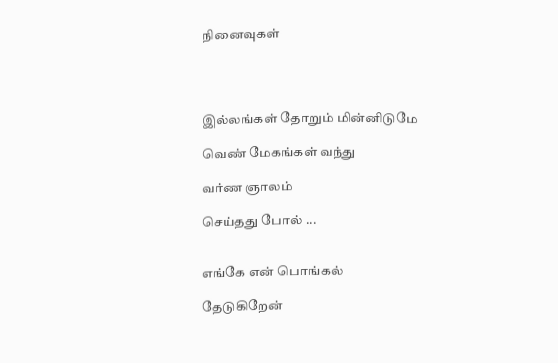நினைவுகள்




இல்லங்கள் தோறும் மின்னிடுமே

வெண் மேகங்கள் வந்து

வர்ண ஞாலம்

செய்தது போல் ...


எங்கே என் பொங்கல்

தேடுகிறேன்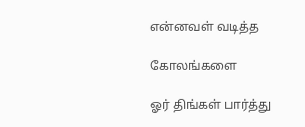என்னவள் வடித்த

கோலங்களை

ஓர் திங்கள் பார்த்து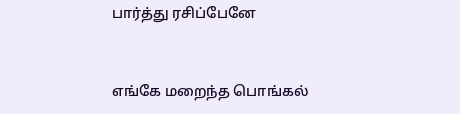பார்த்து ரசிப்பேனே


எங்கே மறைந்த பொங்கல்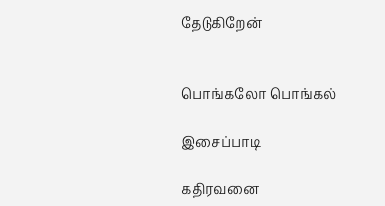தேடுகிறேன்


பொங்கலோ பொங்கல்

இசைப்பாடி

கதிரவனை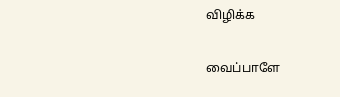விழிக்க

வைப்பாளே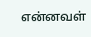என்னவள்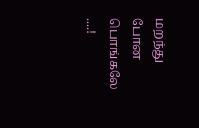மறந்து போன பொங்கலே ....!